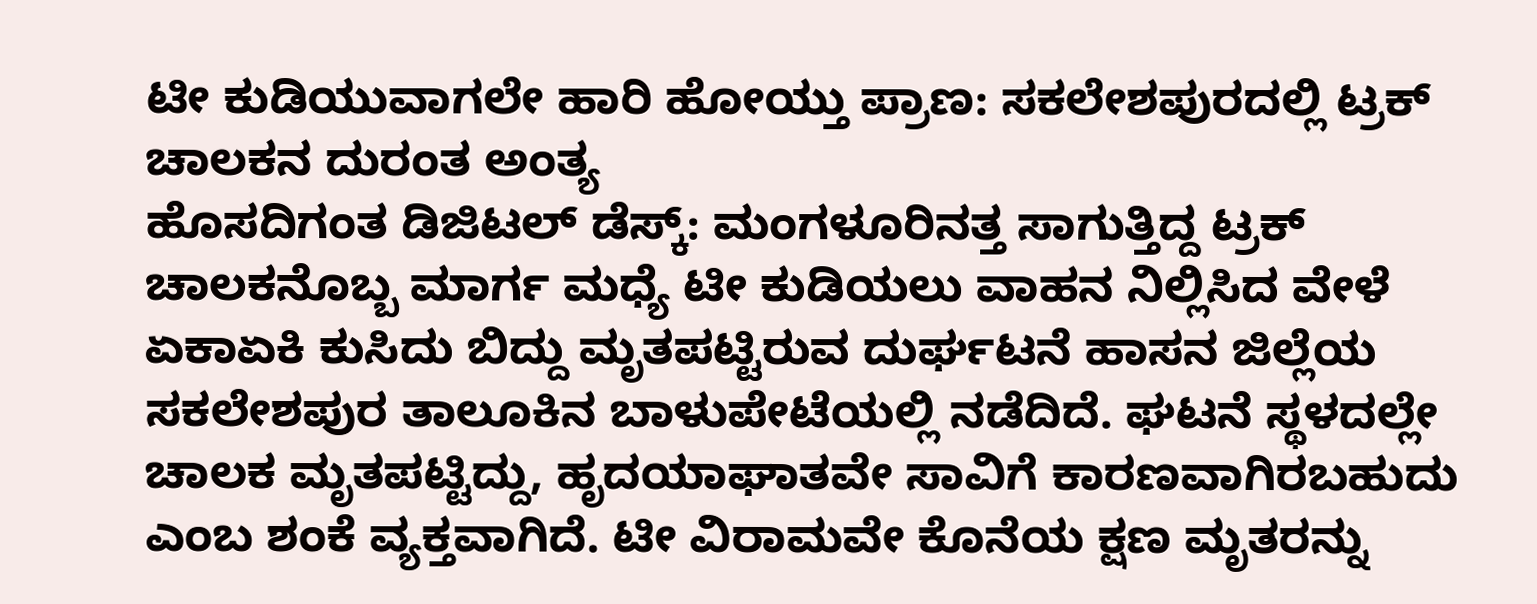ಟೀ ಕುಡಿಯುವಾಗಲೇ ಹಾರಿ ಹೋಯ್ತು ಪ್ರಾಣ: ಸಕಲೇಶಪುರದಲ್ಲಿ ಟ್ರಕ್ ಚಾಲಕನ ದುರಂತ ಅಂತ್ಯ
ಹೊಸದಿಗಂತ ಡಿಜಿಟಲ್ ಡೆಸ್ಕ್: ಮಂಗಳೂರಿನತ್ತ ಸಾಗುತ್ತಿದ್ದ ಟ್ರಕ್ ಚಾಲಕನೊಬ್ಬ ಮಾರ್ಗ ಮಧ್ಯೆ ಟೀ ಕುಡಿಯಲು ವಾಹನ ನಿಲ್ಲಿಸಿದ ವೇಳೆ ಏಕಾಏಕಿ ಕುಸಿದು ಬಿದ್ದು ಮೃತಪಟ್ಟಿರುವ ದುರ್ಘಟನೆ ಹಾಸನ ಜಿಲ್ಲೆಯ ಸಕಲೇಶಪುರ ತಾಲೂಕಿನ ಬಾಳುಪೇಟೆಯಲ್ಲಿ ನಡೆದಿದೆ. ಘಟನೆ ಸ್ಥಳದಲ್ಲೇ ಚಾಲಕ ಮೃತಪಟ್ಟಿದ್ದು, ಹೃದಯಾಘಾತವೇ ಸಾವಿಗೆ ಕಾರಣವಾಗಿರಬಹುದು ಎಂಬ ಶಂಕೆ ವ್ಯಕ್ತವಾಗಿದೆ. ಟೀ ವಿರಾಮವೇ ಕೊನೆಯ ಕ್ಷಣ ಮೃತರನ್ನು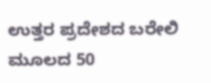ಉತ್ತರ ಪ್ರದೇಶದ ಬರೇಲಿ ಮೂಲದ 50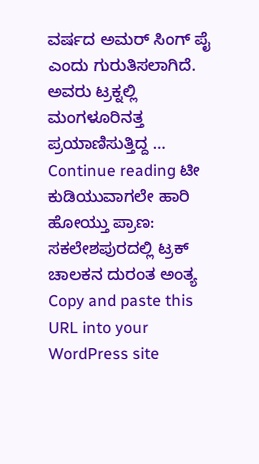ವರ್ಷದ ಅಮರ್ ಸಿಂಗ್ ಪೈ ಎಂದು ಗುರುತಿಸಲಾಗಿದೆ. ಅವರು ಟ್ರಕ್ನಲ್ಲಿ ಮಂಗಳೂರಿನತ್ತ ಪ್ರಯಾಣಿಸುತ್ತಿದ್ದ … Continue reading ಟೀ ಕುಡಿಯುವಾಗಲೇ ಹಾರಿ ಹೋಯ್ತು ಪ್ರಾಣ: ಸಕಲೇಶಪುರದಲ್ಲಿ ಟ್ರಕ್ ಚಾಲಕನ ದುರಂತ ಅಂತ್ಯ
Copy and paste this URL into your WordPress site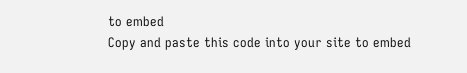to embed
Copy and paste this code into your site to embed